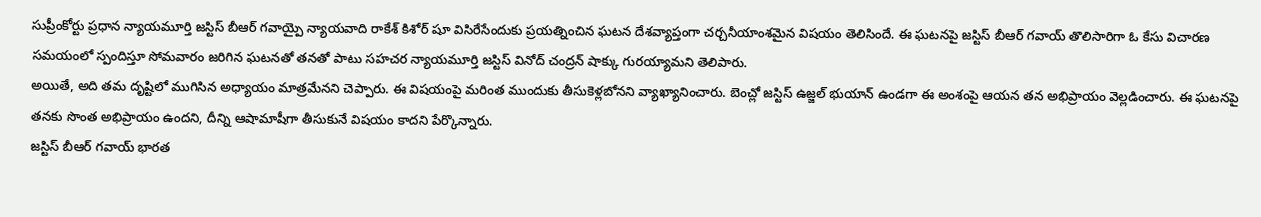సుప్రీంకోర్టు ప్రధాన న్యాయమూర్తి జస్టిస్ బీఆర్ గవాయ్పై న్యాయవాది రాకేశ్ కిశోర్ షూ విసిరేసేందుకు ప్రయత్నించిన ఘటన దేశవ్యాప్తంగా చర్చనీయాంశమైన విషయం తెలిసిందే. ఈ ఘటనపై జస్టిస్ బీఆర్ గవాయ్ తొలిసారిగా ఓ కేసు విచారణ సమయంలో స్పందిస్తూ సోమవారం జరిగిన ఘటనతో తనతో పాటు సహచర న్యాయమూర్తి జస్టిస్ వినోద్ చంద్రన్ షాక్కు గురయ్యామని తెలిపారు.
అయితే, అది తమ దృష్టిలో ముగిసిన అధ్యాయం మాత్రమేనని చెప్పారు. ఈ విషయంపై మరింత ముందుకు తీసుకెళ్లబోనని వ్యాఖ్యానించారు. బెంచ్లో జస్టిస్ ఉజ్జల్ భుయాన్ ఉండగా ఈ అంశంపై ఆయన తన అభిప్రాయం వెల్లడించారు. ఈ ఘటనపై తనకు సొంత అభిప్రాయం ఉందని, దీన్ని ఆషామాషీగా తీసుకునే విషయం కాదని పేర్కొన్నారు.
జస్టిస్ బీఆర్ గవాయ్ భారత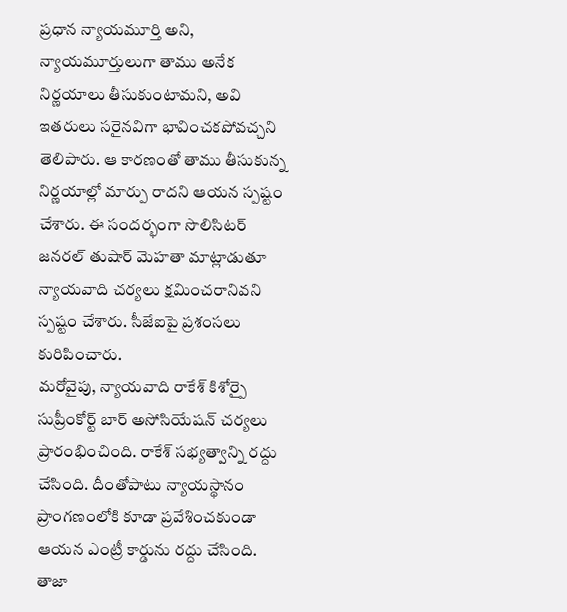ప్రధాన న్యాయమూర్తి అని, న్యాయమూర్తులుగా తాము అనేక నిర్ణయాలు తీసుకుంటామని, అవి ఇతరులు సరైనవిగా భావించకపోవచ్చని తెలిపారు. ఆ కారణంతో తాము తీసుకున్న నిర్ణయాల్లో మార్పు రాదని ఆయన స్పష్టం చేశారు. ఈ సందర్భంగా సొలిసిటర్ జనరల్ తుషార్ మెహతా మాట్లాడుతూ న్యాయవాది చర్యలు క్షమించరానివని స్పష్టం చేశారు. సీజేఐపై ప్రశంసలు కురిపించారు.
మరోవైపు, న్యాయవాది రాకేశ్ కిశోర్పై సుప్రీంకోర్ట్ బార్ అసోసియేషన్ చర్యలు ప్రారంభించింది. రాకేశ్ సభ్యత్వాన్ని రద్దు చేసింది. దీంతోపాటు న్యాయస్థానం ప్రాంగణంలోకి కూడా ప్రవేశించకుండా ఆయన ఎంట్రీ కార్డును రద్దు చేసింది. తాజా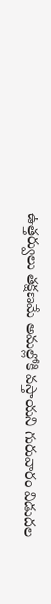ఉత్తర్వులు తక్షణమే అమల్లోకి వస్తాయని గురువారం విడుదల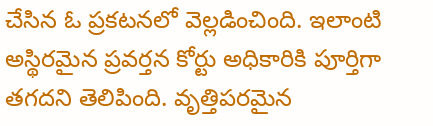చేసిన ఓ ప్రకటనలో వెల్లడించింది. ఇలాంటి అస్థిరమైన ప్రవర్తన కోర్టు అధికారికి పూర్తిగా తగదని తెలిపింది. వృత్తిపరమైన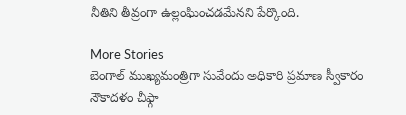నీతిని తీవ్రంగా ఉల్లంఘించడమేనని పేర్కొంది.

More Stories
బెంగాల్ ముఖ్యమంత్రిగా సువేందు అధికారి ప్రమాణ స్వీకారం
నౌకాదళం చీఫ్గా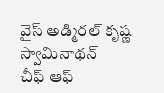వైస్ అడ్మిరల్ కృష్ణ స్వామినాథన్
చీఫ్ ఆఫ్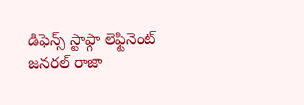డిఫెన్స్ స్టాఫ్గా లెఫ్టినెంట్ జనరల్ రాజా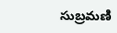సుబ్రమణి